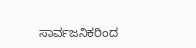ಸಾರ್ವಜನಿಕರಿಂದ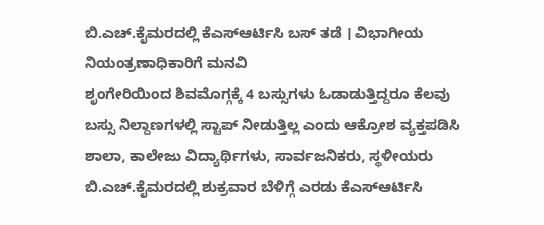ಬಿ.ಎಚ್.ಕೈಮರದಲ್ಲಿ ಕೆಎಸ್ಆರ್ಟಿಸಿ ಬಸ್ ತಡೆ । ವಿಭಾಗೀಯ ನಿಯಂತ್ರಣಾಧಿಕಾರಿಗೆ ಮನವಿ
ಶೃಂಗೇರಿಯಿಂದ ಶಿವಮೊಗ್ಗಕ್ಕೆ 4 ಬಸ್ಸುಗಳು ಓಡಾಡುತ್ತಿದ್ದರೂ ಕೆಲವು ಬಸ್ಸು ನಿಲ್ದಾಣಗಳಲ್ಲಿ ಸ್ಟಾಪ್ ನೀಡುತ್ತಿಲ್ಲ ಎಂದು ಆಕ್ರೋಶ ವ್ಯಕ್ತಪಡಿಸಿ ಶಾಲಾ, ಕಾಲೇಜು ವಿದ್ಯಾರ್ಥಿಗಳು, ಸಾರ್ವಜನಿಕರು, ಸ್ಥಳೀಯರು ಬಿ.ಎಚ್.ಕೈಮರದಲ್ಲಿ ಶುಕ್ರವಾರ ಬೆಳಿಗ್ಗೆ ಎರಡು ಕೆಎಸ್ಆರ್ಟಿಸಿ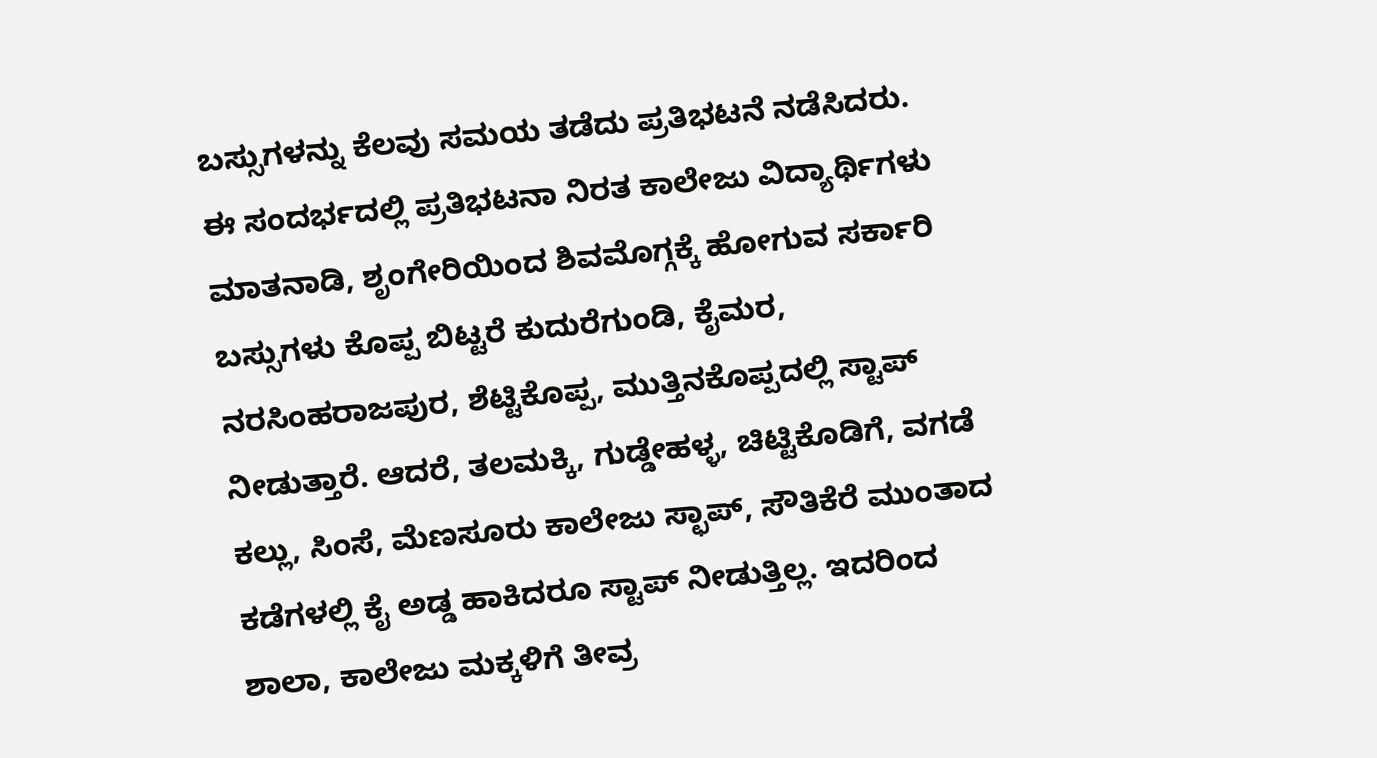ಬಸ್ಸುಗಳನ್ನು ಕೆಲವು ಸಮಯ ತಡೆದು ಪ್ರತಿಭಟನೆ ನಡೆಸಿದರು.
ಈ ಸಂದರ್ಭದಲ್ಲಿ ಪ್ರತಿಭಟನಾ ನಿರತ ಕಾಲೇಜು ವಿದ್ಯಾರ್ಥಿಗಳು ಮಾತನಾಡಿ, ಶೃಂಗೇರಿಯಿಂದ ಶಿವಮೊಗ್ಗಕ್ಕೆ ಹೋಗುವ ಸರ್ಕಾರಿ ಬಸ್ಸುಗಳು ಕೊಪ್ಪ ಬಿಟ್ಟರೆ ಕುದುರೆಗುಂಡಿ, ಕೈಮರ, ನರಸಿಂಹರಾಜಪುರ, ಶೆಟ್ಟಿಕೊಪ್ಪ, ಮುತ್ತಿನಕೊಪ್ಪದಲ್ಲಿ ಸ್ಟಾಪ್ ನೀಡುತ್ತಾರೆ. ಆದರೆ, ತಲಮಕ್ಕಿ, ಗುಡ್ಡೇಹಳ್ಳ, ಚಿಟ್ಟಿಕೊಡಿಗೆ, ವಗಡೆ ಕಲ್ಲು, ಸಿಂಸೆ, ಮೆಣಸೂರು ಕಾಲೇಜು ಸ್ಛಾಪ್, ಸೌತಿಕೆರೆ ಮುಂತಾದ ಕಡೆಗಳಲ್ಲಿ ಕೈ ಅಡ್ಡ ಹಾಕಿದರೂ ಸ್ಟಾಪ್ ನೀಡುತ್ತಿಲ್ಲ. ಇದರಿಂದ ಶಾಲಾ, ಕಾಲೇಜು ಮಕ್ಕಳಿಗೆ ತೀವ್ರ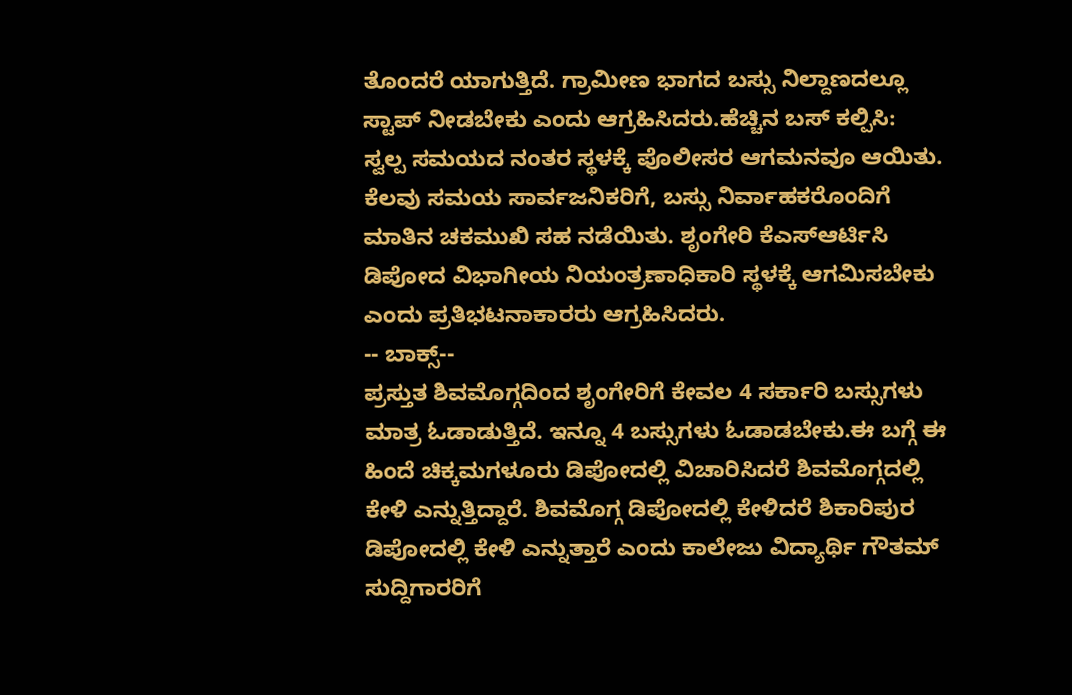ತೊಂದರೆ ಯಾಗುತ್ತಿದೆ. ಗ್ರಾಮೀಣ ಭಾಗದ ಬಸ್ಸು ನಿಲ್ದಾಣದಲ್ಲೂ ಸ್ಟಾಪ್ ನೀಡಬೇಕು ಎಂದು ಆಗ್ರಹಿಸಿದರು.ಹೆಚ್ಚಿನ ಬಸ್ ಕಲ್ಪಿಸಿ:
ಸ್ವಲ್ಪ ಸಮಯದ ನಂತರ ಸ್ಥಳಕ್ಕೆ ಪೊಲೀಸರ ಆಗಮನವೂ ಆಯಿತು. ಕೆಲವು ಸಮಯ ಸಾರ್ವಜನಿಕರಿಗೆ, ಬಸ್ಸು ನಿರ್ವಾಹಕರೊಂದಿಗೆ ಮಾತಿನ ಚಕಮುಖಿ ಸಹ ನಡೆಯಿತು. ಶೃಂಗೇರಿ ಕೆಎಸ್ಆರ್ಟಿಸಿ ಡಿಪೋದ ವಿಭಾಗೀಯ ನಿಯಂತ್ರಣಾಧಿಕಾರಿ ಸ್ಥಳಕ್ಕೆ ಆಗಮಿಸಬೇಕು ಎಂದು ಪ್ರತಿಭಟನಾಕಾರರು ಆಗ್ರಹಿಸಿದರು.
-- ಬಾಕ್ಸ್--
ಪ್ರಸ್ತುತ ಶಿವಮೊಗ್ಗದಿಂದ ಶೃಂಗೇರಿಗೆ ಕೇವಲ 4 ಸರ್ಕಾರಿ ಬಸ್ಸುಗಳು ಮಾತ್ರ ಓಡಾಡುತ್ತಿದೆ. ಇನ್ನೂ 4 ಬಸ್ಸುಗಳು ಓಡಾಡಬೇಕು.ಈ ಬಗ್ಗೆ ಈ ಹಿಂದೆ ಚಿಕ್ಕಮಗಳೂರು ಡಿಪೋದಲ್ಲಿ ವಿಚಾರಿಸಿದರೆ ಶಿವಮೊಗ್ಗದಲ್ಲಿ ಕೇಳಿ ಎನ್ನುತ್ತಿದ್ದಾರೆ. ಶಿವಮೊಗ್ಗ ಡಿಪೋದಲ್ಲಿ ಕೇಳಿದರೆ ಶಿಕಾರಿಪುರ ಡಿಪೋದಲ್ಲಿ ಕೇಳಿ ಎನ್ನುತ್ತಾರೆ ಎಂದು ಕಾಲೇಜು ವಿದ್ಯಾರ್ಥಿ ಗೌತಮ್ ಸುದ್ದಿಗಾರರಿಗೆ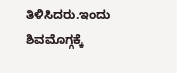ತಿಳಿಸಿದರು.ಇಂದು ಶಿವಮೊಗ್ಗಕ್ಕೆ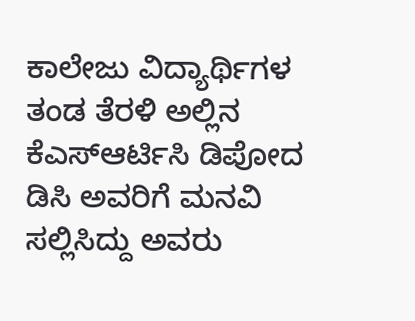ಕಾಲೇಜು ವಿದ್ಯಾರ್ಥಿಗಳ ತಂಡ ತೆರಳಿ ಅಲ್ಲಿನ ಕೆಎಸ್ಆರ್ಟಿಸಿ ಡಿಪೋದ ಡಿಸಿ ಅವರಿಗೆ ಮನವಿ ಸಲ್ಲಿಸಿದ್ದು ಅವರು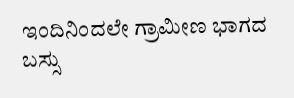ಇಂದಿನಿಂದಲೇ ಗ್ರಾಮೀಣ ಭಾಗದ ಬಸ್ಸು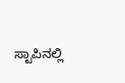ಸ್ಟಾಪಿನಲ್ಲಿ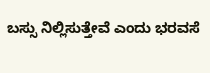ಬಸ್ಸು ನಿಲ್ಲಿಸುತ್ತೇವೆ ಎಂದು ಭರವಸೆ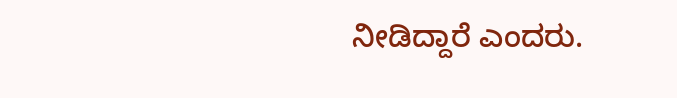ನೀಡಿದ್ದಾರೆ ಎಂದರು.